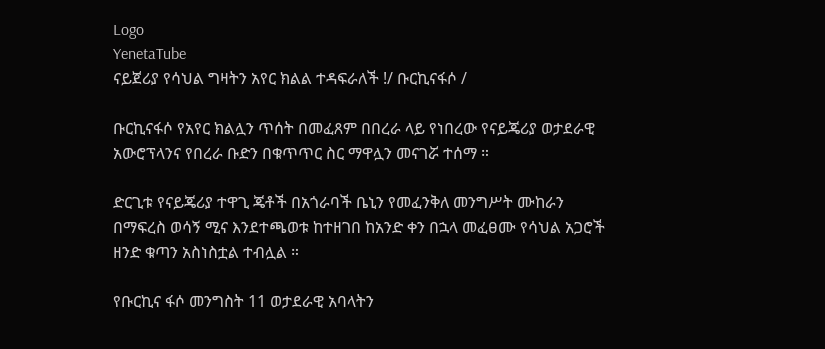Logo
YenetaTube
ናይጀሪያ የሳህል ግዛትን አየር ክልል ተዳፍራለች !/ ቡርኪናፋሶ /

ቡርኪናፋሶ የአየር ክልሏን ጥሰት በመፈጸም በበረራ ላይ የነበረው የናይጄሪያ ወታደራዊ አውሮፕላንና የበረራ ቡድን በቁጥጥር ስር ማዋሏን መናገሯ ተሰማ ።

ድርጊቱ የናይጄሪያ ተዋጊ ጄቶች በአጎራባች ቤኒን የመፈንቅለ መንግሥት ሙከራን በማፍረስ ወሳኝ ሚና እንደተጫወቱ ከተዘገበ ከአንድ ቀን በኋላ መፈፀሙ የሳህል አጋሮች ዘንድ ቁጣን አስነስቷል ተብሏል ።

የቡርኪና ፋሶ መንግስት 11 ወታደራዊ አባላትን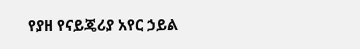የያዘ የናይጄሪያ አየር ኃይል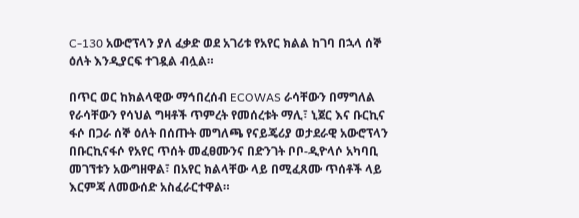C-130 አውሮፕላን ያለ ፈቃድ ወደ አገሪቱ የአየር ክልል ከገባ በኋላ ሰኞ ዕለት እንዲያርፍ ተገዷል ብሏል።

በጥር ወር ከክልላዊው ማኅበረሰብ ECOWAS ራሳቸውን በማግለል የራሳቸውን የሳህል ግዛቶች ጥምረት የመሰረቱት ማሊ፣ ኒጀር እና ቡርኪና ፋሶ በጋራ ሰኞ ዕለት በሰጡት መግለጫ የናይጄሪያ ወታደራዊ አውሮፕላን በቡርኪናፋሶ የአየር ጥሰት መፈፀሙንና በድንገት ቦቦ-ዲዮላሶ አካባቢ መገኘቱን አውግዘዋል፣ በአየር ክልላቸው ላይ በሚፈጸሙ ጥሰቶች ላይ እርምጃ ለመውሰድ አስፈራርተዋል።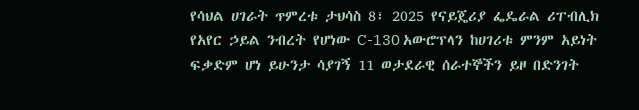የሳህል ሀገራት ጥምረቱ ታህሳስ 8፣ 2025 የናይጄሪያ ፌዴራል ሪፐብሊክ የአየር ኃይል ንብረት የሆነው C-130 አውሮፕላን ከሀገሪቱ ምንም አይነት ፍቃድም ሆነ ይሁንታ ሳያገኝ 11 ወታደራዊ ሰራተኞችን ይዞ በድንገት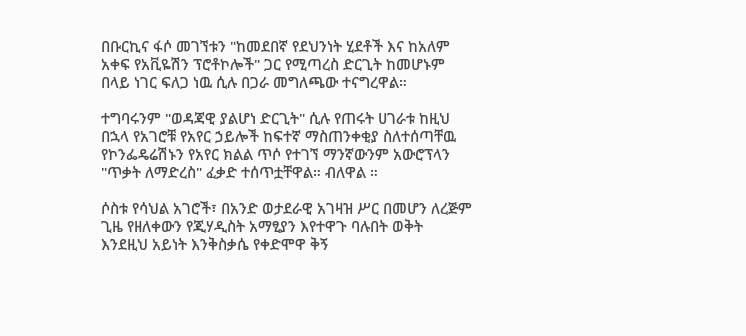በቡርኪና ፋሶ መገኘቱን "ከመደበኛ የደህንነት ሂደቶች እና ከአለም አቀፍ የአቪዬሽን ፕሮቶኮሎች" ጋር የሚጣረስ ድርጊት ከመሆኑም በላይ ነገር ፍለጋ ነዉ ሲሉ በጋራ መግለጫው ተናግረዋል።

ተግባሩንም "ወዳጃዊ ያልሆነ ድርጊት" ሲሉ የጠሩት ሀገራቱ ከዚህ በኋላ የአገሮቹ የአየር ኃይሎች ከፍተኛ ማስጠንቀቂያ ስለተሰጣቸዉ የኮንፌዴሬሽኑን የአየር ክልል ጥሶ የተገኘ ማንኛውንም አውሮፕላን "ጥቃት ለማድረስ" ፈቃድ ተሰጥቷቸዋል። ብለዋል ።

ሶስቱ የሳህል አገሮች፣ በአንድ ወታደራዊ አገዛዝ ሥር በመሆን ለረጅም ጊዜ የዘለቀውን የጂሃዲስት አማፂያን እየተዋጉ ባሉበት ወቅት
እንደዚህ አይነት እንቅስቃሴ የቀድሞዋ ቅኝ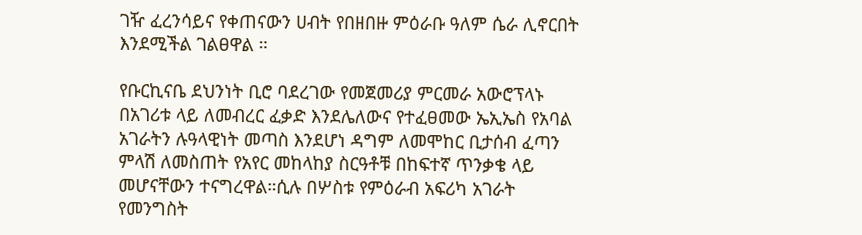ገዥ ፈረንሳይና የቀጠናውን ሀብት የበዘበዙ ምዕራቡ ዓለም ሴራ ሊኖርበት እንደሚችል ገልፀዋል ።

የቡርኪናቤ ደህንነት ቢሮ ባደረገው የመጀመሪያ ምርመራ አውሮፕላኑ በአገሪቱ ላይ ለመብረር ፈቃድ እንደሌለውና የተፈፀመው ኤኢኤስ የአባል አገራትን ሉዓላዊነት መጣስ እንደሆነ ዳግም ለመሞከር ቢታሰብ ፈጣን ምላሽ ለመስጠት የአየር መከላከያ ስርዓቶቹ በከፍተኛ ጥንቃቄ ላይ መሆናቸውን ተናግረዋል።ሲሉ በሦስቱ የምዕራብ አፍሪካ አገራት የመንግስት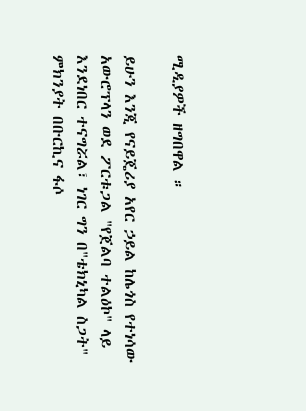ሚዲያዎች ዘግበዋል ።

ይሁን እንጂ የናይጄሪያ አየር ኃይል ከሌጎስ የተነሳው አውሮፕላን ወደ ፖርቱጋል "የጀልባ ተልዕኮ" ላይ እንደነበር ተናግሯል፣ ነገር ግን በ"ቴክኒካል ስጋት" ምክንያት በቡርኪና ፋሶ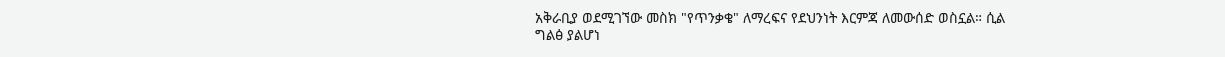አቅራቢያ ወደሚገኘው መስክ "የጥንቃቄ" ለማረፍና የደህንነት እርምጃ ለመውሰድ ወስኗል። ሲል ግልፅ ያልሆነ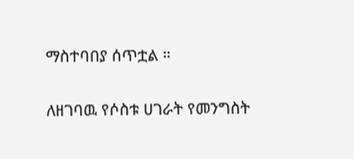ማስተባበያ ሰጥቷል ።

ለዘገባዉ የሶስቱ ሀገራት የመንግስት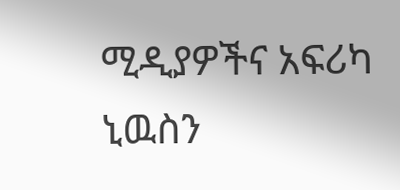ሚዲያዎችና አፍሪካ ኒዉስን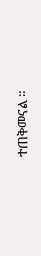ተጠቅመናል ።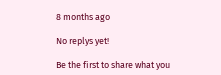8 months ago

No replys yet!

Be the first to share what you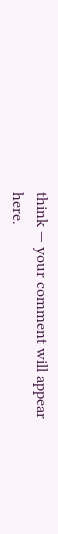think — your comment will appear here.